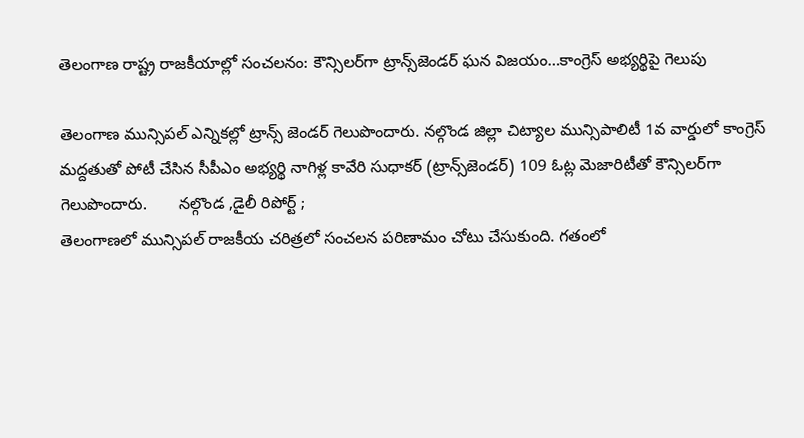తెలంగాణ రాష్ట్ర రాజకీయాల్లో సంచలనం: కౌన్సిలర్‌గా ట్రాన్స్‌జెండర్ ఘన విజయం…కాంగ్రెస్ అభ్యర్థిపై గెలుపు

తెలంగాణ మున్సిపల్ ఎన్నికల్లో ట్రాన్స్ జెండర్ గెలుపొందారు. నల్గొండ జిల్లా చిట్యాల మున్సిపాలిటీ 1వ వార్డులో కాంగ్రెస్ మద్దతుతో పోటీ చేసిన సీపీఎం అభ్యర్థి నాగిళ్ల కావేరి సుధాకర్ (ట్రాన్స్‌జెండర్) 109 ఓట్ల మెజారిటీతో కౌన్సిలర్‌గా గెలుపొందారు.       నల్గొండ ,డైలీ రిపోర్ట్ ;
తెలంగాణలో మున్సిపల్ రాజకీయ చరిత్రలో సంచలన పరిణామం చోటు చేసుకుంది. గతంలో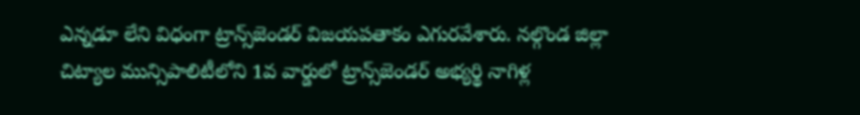ఎన్నడూ లేని విధంగా ట్రాన్స్‌జెండర్ విజయపతాకం ఎగురవేశారు. నల్గొండ జిల్లా చిట్యాల మున్సిపాలిటీలోని 1వ వార్డులో ట్రాన్స్‌జెండర్ అభ్యర్థి నాగిళ్ల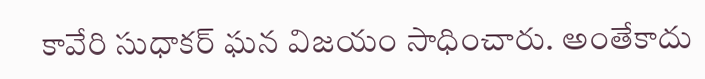కావేరి సుధాకర్ ఘన విజయం సాధించారు. అంతేకాదు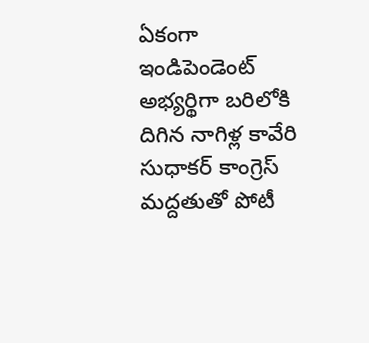ఏకంగా ఇండిపెండెంట్ అభ్యర్థిగా బరిలోకి దిగిన నాగిళ్ల కావేరి సుధాకర్ కాంగ్రెస్ మద్దతుతో పోటీ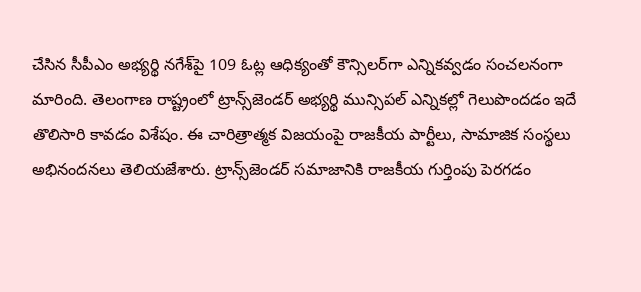చేసిన సీపీఎం అభ్యర్థి నగేశ్‌పై 109 ఓట్ల ఆధిక్యంతో కౌన్సిలర్‌గా ఎన్నికవ్వడం సంచలనంగా మారింది. తెలంగాణ రాష్ట్రంలో ట్రాన్స్‌జెండర్ అభ్యర్థి మున్సిపల్ ఎన్నికల్లో గెలుపొందడం ఇదే తొలిసారి కావడం విశేషం. ఈ చారిత్రాత్మక విజయంపై రాజకీయ పార్టీలు, సామాజిక సంస్థలు అభినందనలు తెలియజేశారు. ట్రాన్స్‌జెండర్ సమాజానికి రాజకీయ గుర్తింపు పెరగడం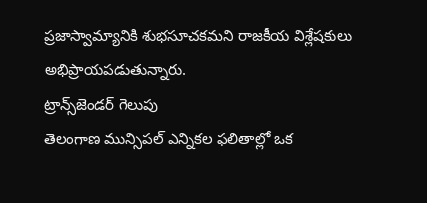ప్రజాస్వామ్యానికి శుభసూచకమని రాజకీయ విశ్లేషకులు అభిప్రాయపడుతున్నారు.
ట్రాన్స్‌జెండర్ గెలుపు
తెలంగాణ మున్సిపల్ ఎన్నికల ఫలితాల్లో ఒక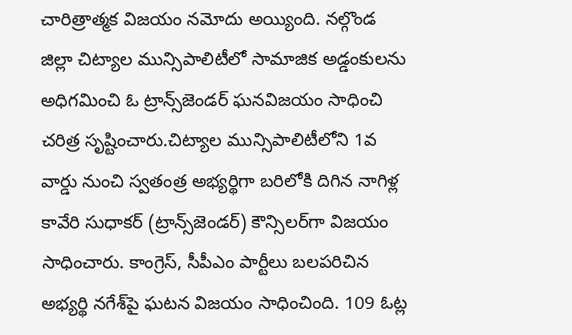చారిత్రాత్మక విజయం నమోదు అయ్యింది. నల్గొండ జిల్లా చిట్యాల మున్సిపాలిటీలో సామాజిక అడ్డంకులను అధిగమించి ఓ ట్రాన్స్‌జెండర్ ఘనవిజయం సాధించి చరిత్ర సృష్టించారు.చిట్యాల మున్సిపాలిటీలోని 1వ వార్డు నుంచి స్వతంత్ర అభ్యర్థిగా బరిలోకి దిగిన నాగిళ్ల కావేరి సుధాకర్ (ట్రాన్స్‌జెండర్) కౌన్సిలర్‌గా విజయం సాధించారు. కాంగ్రెస్, సీపీఎం పార్టీలు బలపరిచిన అభ్యర్థి నగేశ్‌పై ఘటన విజయం సాధించింది. 109 ఓట్ల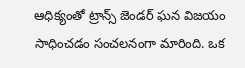ఆధిక్యంతో ట్రాన్స్ జెండర్ ఘన విజయం సాధించడం సంచలనంగా మారింది. ఒక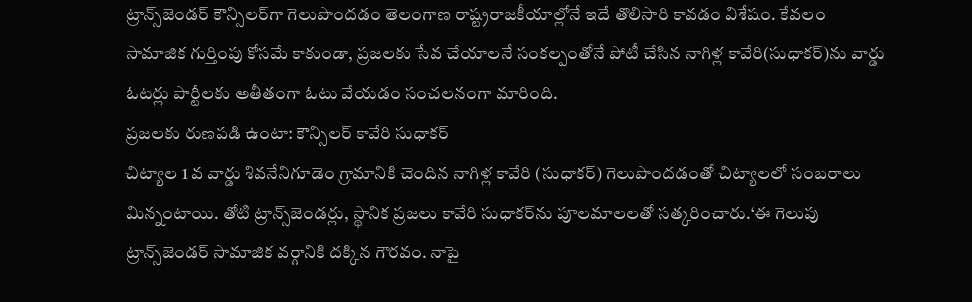ట్రాన్స్‌జెండర్ కౌన్సిలర్‌గా గెలుపొందడం తెలంగాణ రాష్ట్రరాజకీయాల్లోనే ఇదే తొలిసారి కావడం విశేషం. కేవలం సామాజిక గుర్తింపు కోసమే కాకుండా, ప్రజలకు సేవ చేయాలనే సంకల్పంతోనే పోటీ చేసిన నాగిళ్ల కావేరి(సుధాకర్)ను వార్డు ఓటర్లు పార్టీలకు అతీతంగా ఓటు వేయడం సంచలనంగా మారింది.
ప్రజలకు రుణపడి ఉంటా: కౌన్సిలర్ కావేరి సుధాకర్
చిట్యాల 1 వ వార్డు శివనేనిగూడెం గ్రామానికి చెందిన నాగిళ్ల కావేరి (సుధాకర్) గెలుపొందడంతో చిట్యాలలో సంబరాలు మిన్నంటాయి. తోటి ట్రాన్స్‌జెండర్లు, స్థానిక ప్రజలు కావేరి సుధాకర్‌ను పూలమాలలతో సత్కరించారు.‘ఈ గెలుపు ట్రాన్స్‌జెండర్ సామాజిక వర్గానికి దక్కిన గౌరవం. నాపై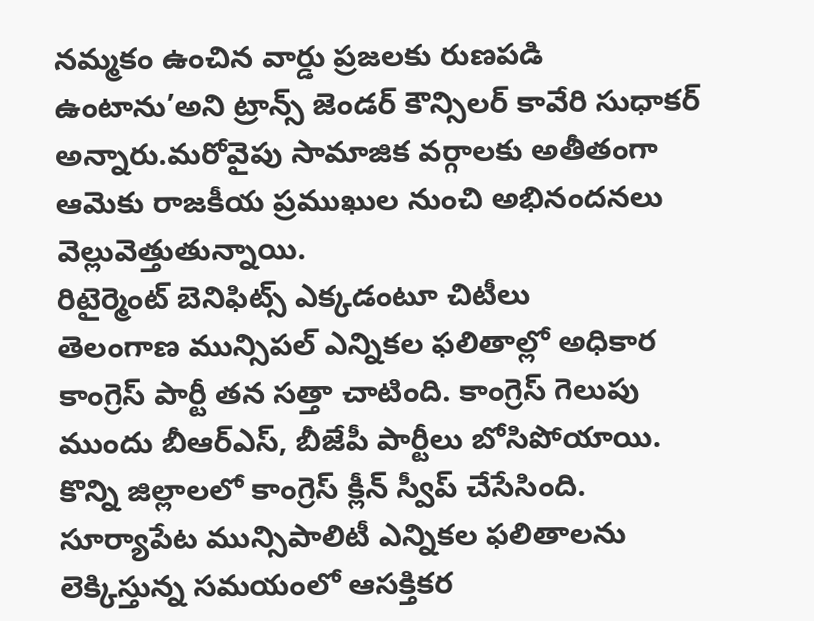నమ్మకం ఉంచిన వార్డు ప్రజలకు రుణపడి ఉంటాను’అని ట్రాన్స్ జెండర్ కౌన్సిలర్ కావేరి సుధాకర్ అన్నారు.మరోవైపు సామాజిక వర్గాలకు అతీతంగా ఆమెకు రాజకీయ ప్రముఖుల నుంచి అభినందనలు వెల్లువెత్తుతున్నాయి.
రిటైర్మెంట్ బెనిఫిట్స్ ఎక్కడంటూ చిటీలు
తెలంగాణ మున్సిపల్ ఎన్నికల ఫలితాల్లో అధికార కాంగ్రెస్ పార్టీ తన సత్తా చాటింది. కాంగ్రెస్ గెలుపు ముందు బీఆర్ఎస్, బీజేపీ పార్టీలు బోసిపోయాయి. కొన్ని జిల్లాలలో కాంగ్రెస్ క్లీన్ స్వీప్ చేసేసింది. సూర్యాపేట మున్సిపాలిటీ ఎన్నికల ఫలితాలను లెక్కిస్తున్న సమయంలో ఆసక్తికర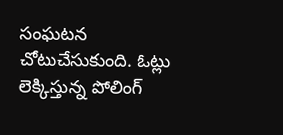సంఘటన చోటుచేసుకుంది. ఓట్లు లెక్కిస్తున్న పోలింగ్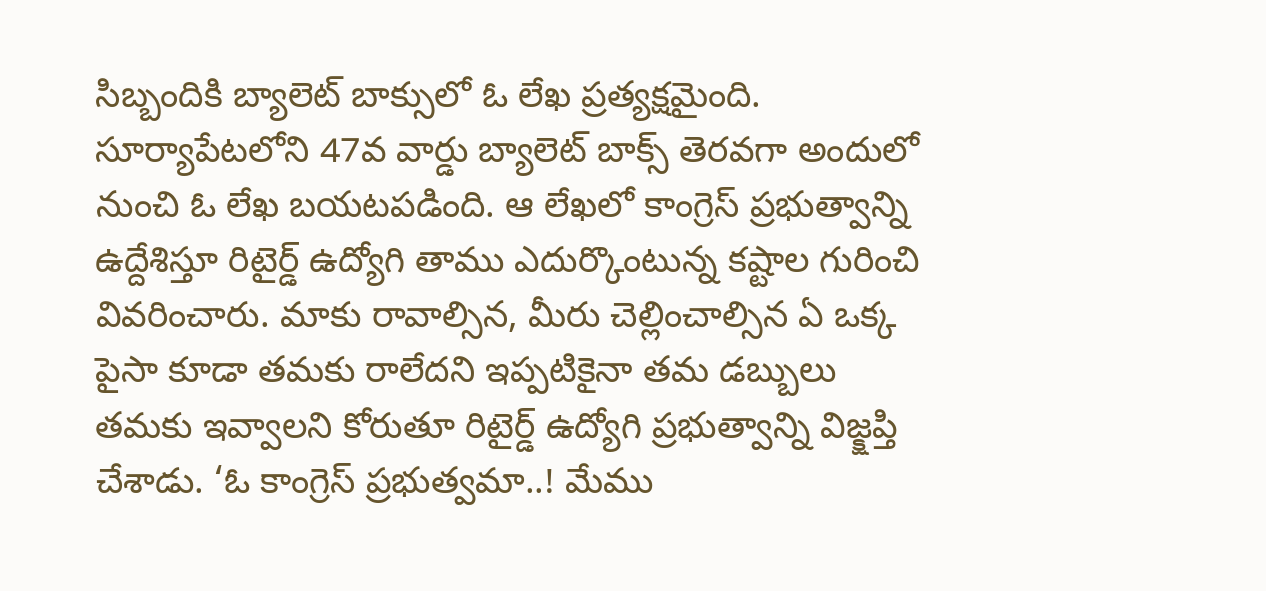సిబ్బందికి బ్యాలెట్ బాక్సులో ఓ లేఖ ప్రత్యక్షమైంది. సూర్యాపేటలోని 47వ వార్డు బ్యాలెట్ బాక్స్ తెరవగా అందులో నుంచి ఓ లేఖ బయటపడింది. ఆ లేఖలో కాంగ్రెస్ ప్రభుత్వాన్ని ఉద్దేశిస్తూ రిటైర్డ్ ఉద్యోగి తాము ఎదుర్కొంటున్న కష్టాల గురించి వివరించారు. మాకు రావాల్సిన, మీరు చెల్లించాల్సిన ఏ ఒక్క పైసా కూడా తమకు రాలేదని ఇప్పటికైనా తమ డబ్బులు తమకు ఇవ్వాలని కోరుతూ రిటైర్డ్ ఉద్యోగి ప్రభుత్వాన్ని విజ్క్షప్తి చేశాడు. ‘ఓ కాంగ్రెస్ ప్రభుత్వమా..! మేము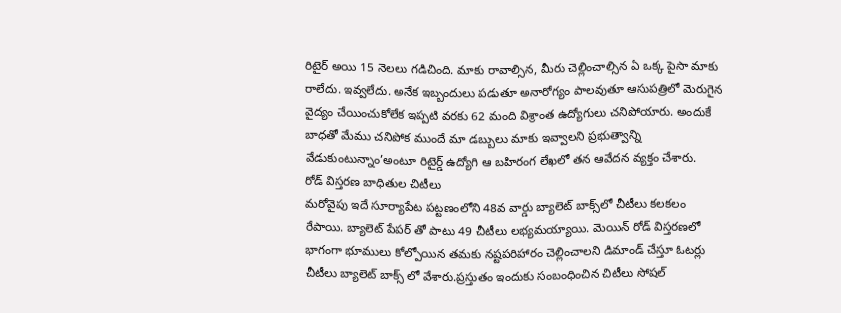రిటైర్ అయి 15 నెలలు గడిచింది. మాకు రావాల్సిన, మీరు చెల్లించాల్సిన ఏ ఒక్క పైసా మాకు రాలేదు. ఇవ్వలేదు. అనేక ఇబ్బందులు పడుతూ అనారోగ్యం పాలవుతూ ఆసుపత్రిలో మెరుగైన వైద్యం చేయించుకోలేక ఇప్పటి వరకు 62 మంది విశ్రాంత ఉద్యోగులు చనిపోయారు. అందుకే బాధతో మేము చనిపోక ముందే మా డబ్బులు మాకు ఇవ్వాలని ప్రభుత్వాన్ని వేడుకుంటున్నాం’అంటూ రిటైర్డ్ ఉద్యోగి ఆ బహిరంగ లేఖలో తన ఆవేదన వ్యక్తం చేశారు.
రోడ్ విస్తరణ బాధితుల చిటీలు
మరోవైపు ఇదే సూర్యాపేట పట్టణంలోని 48వ వార్డు బ్యాలెట్ బాక్స్‌లో చీటీలు కలకలం రేపాయి. బ్యాలెట్ పేపర్ తో పాటు 49 చీటీలు లభ్యమయ్యాయి. మెయిన్ రోడ్ విస్తరణలో భాగంగా భూములు కోల్పోయిన తమకు నష్టపరిహారం చెల్లించాలని డిమాండ్ చేస్తూ ఓటర్లు చీటీలు బ్యాలెట్ బాక్స్ లో వేశారు.ప్రస్తుతం ఇందుకు సంబంధించిన చిటీలు సోషల్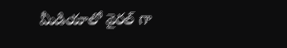మీడియాలో వైరల్ గా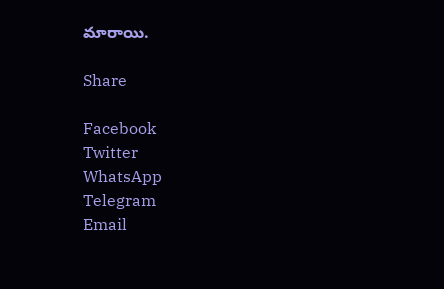మారాయి.

Share

Facebook
Twitter
WhatsApp
Telegram
Email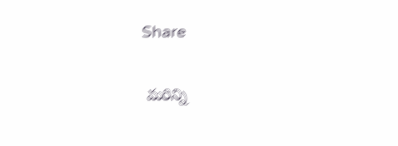Share

 మరిన్ని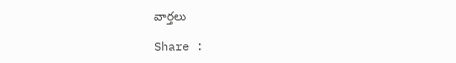వార్తలు

Share :